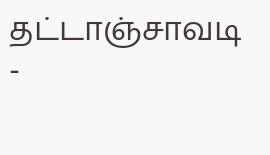தட்டாஞ்சாவடி
-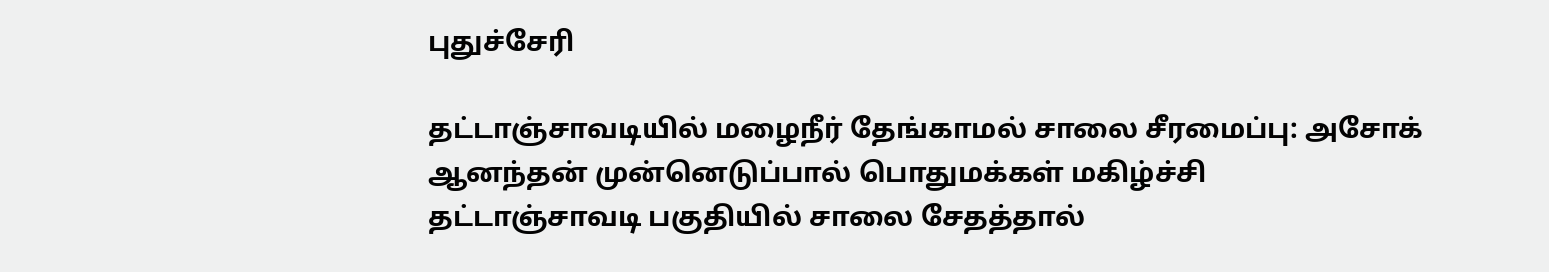புதுச்சேரி

தட்டாஞ்சாவடியில் மழைநீர் தேங்காமல் சாலை சீரமைப்பு: அசோக் ஆனந்தன் முன்னெடுப்பால் பொதுமக்கள் மகிழ்ச்சி
தட்டாஞ்சாவடி பகுதியில் சாலை சேதத்தால்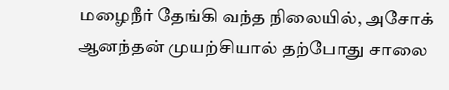மழைநீர் தேங்கி வந்த நிலையில், அசோக் ஆனந்தன் முயற்சியால் தற்போது சாலை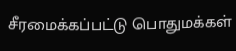சீரமைக்கப்பட்டு பொதுமக்கள்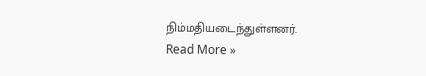நிம்மதியடைந்துள்ளனர்.
Read More »